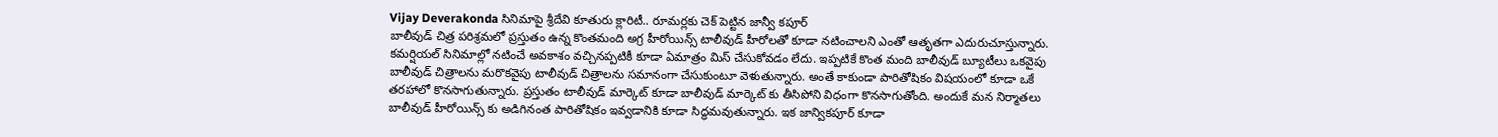Vijay Deverakonda సినిమాపై శ్రీదేవి కూతురు క్లారిటీ.. రూమర్లకు చెక్ పెట్టిన జాన్వీ కపూర్
బాలీవుడ్ చిత్ర పరిశ్రమలో ప్రస్తుతం ఉన్న కొంతమంది అగ్ర హీరోయిన్స్ టాలీవుడ్ హీరోలతో కూడా నటించాలని ఎంతో ఆతృతగా ఎదురుచూస్తున్నారు. కమర్షియల్ సినిమాల్లో నటించే అవకాశం వచ్చినప్పటికీ కూడా ఏమాత్రం మిస్ చేసుకోవడం లేదు. ఇప్పటికే కొంత మంది బాలీవుడ్ బ్యూటీలు ఒకవైపు బాలీవుడ్ చిత్రాలను మరొకవైపు టాలీవుడ్ చిత్రాలను సమానంగా చేసుకుంటూ వెళుతున్నారు. అంతే కాకుండా పారితోషికం విషయంలో కూడా ఒకే తరహాలో కొనసాగుతున్నారు. ప్రస్తుతం టాలీవుడ్ మార్కెట్ కూడా బాలీవుడ్ మార్కెట్ కు తీసిపోని విధంగా కొనసాగుతోంది. అందుకే మన నిర్మాతలు బాలీవుడ్ హీరోయిన్స్ కు అడిగినంత పారితోషికం ఇవ్వడానికి కూడా సిద్ధమవుతున్నారు. ఇక జాన్వికపూర్ కూడా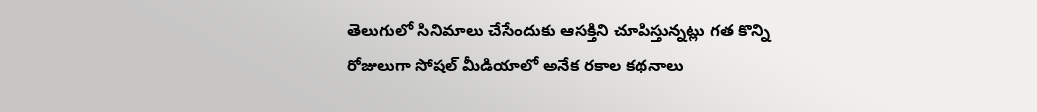తెలుగులో సినిమాలు చేసేందుకు ఆసక్తిని చూపిస్తున్నట్లు గత కొన్ని రోజులుగా సోషల్ మీడియాలో అనేక రకాల కథనాలు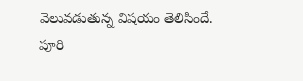వెలువడుతున్న విషయం తెలిసిందే.
పూరి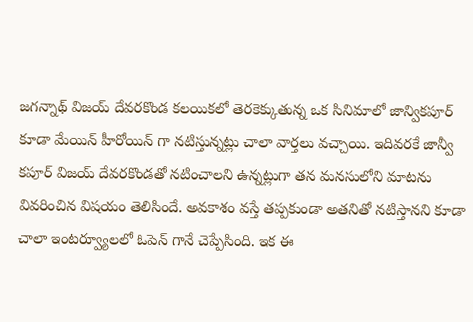జగన్నాథ్ విజయ్ దేవరకొండ కలయికలో తెరకెక్కుతున్న ఒక సినిమాలో జాన్వికపూర్ కూడా మేయిన్ హీరోయిన్ గా నటిస్తున్నట్లు చాలా వార్తలు వచ్చాయి. ఇదివరకే జాన్వీ కపూర్ విజయ్ దేవరకొండతో నటించాలని ఉన్నట్లుగా తన మనసులోని మాటను వివరించిన విషయం తెలిసిందే. అవకాశం వస్తే తప్పకుండా అతనితో నటిస్తానని కూడా చాలా ఇంటర్వ్యూలలో ఓపెన్ గానే చెప్పేసింది. ఇక ఈ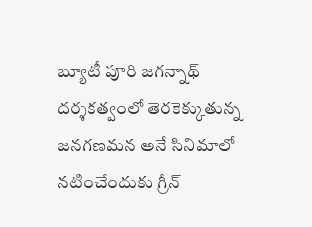బ్యూటీ పూరి జగన్నాథ్ దర్శకత్వంలో తెరకెక్కుతున్న జనగణమన అనే సినిమాలో నటించేందుకు గ్రీన్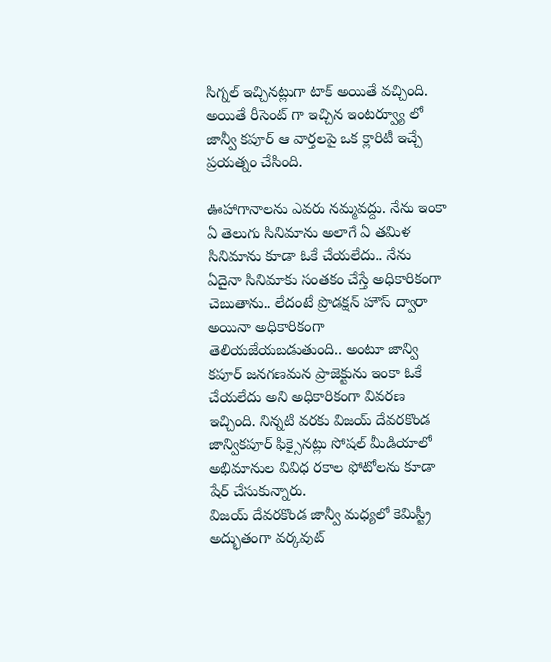సిగ్నల్ ఇచ్చినట్లుగా టాక్ అయితే వచ్చింది. అయితే రీసెంట్ గా ఇచ్చిన ఇంటర్వ్యూ లో జాన్వీ కపూర్ ఆ వార్తలపై ఒక క్లారిటీ ఇచ్చే ప్రయత్నం చేసింది.

ఊహాగానాలను ఎవరు నమ్మవద్దు. నేను ఇంకా ఏ తెలుగు సినిమాను అలాగే ఏ తమిళ సినిమాను కూడా ఓకే చేయలేదు.. నేను ఏదైనా సినిమాకు సంతకం చేస్తే అధికారికంగా చెబుతాను.. లేదంటే ప్రొడక్షన్ హౌస్ ద్వారా అయినా అధికారికంగా తెలియజేయబడుతుంది.. అంటూ జాన్వి కపూర్ జనగణమన ప్రాజెక్టును ఇంకా ఓకే చేయలేదు అని అధికారికంగా వివరణ ఇచ్చింది. నిన్నటి వరకు విజయ్ దేవరకొండ జాన్వికపూర్ ఫిక్సైనట్లు సోషల్ మీడియాలో అభిమానుల వివిధ రకాల ఫోటోలను కూడా షేర్ చేసుకున్నారు.
విజయ్ దేవరకొండ జాన్వీ మధ్యలో కెమిస్ట్రీ అద్భుతంగా వర్కవుట్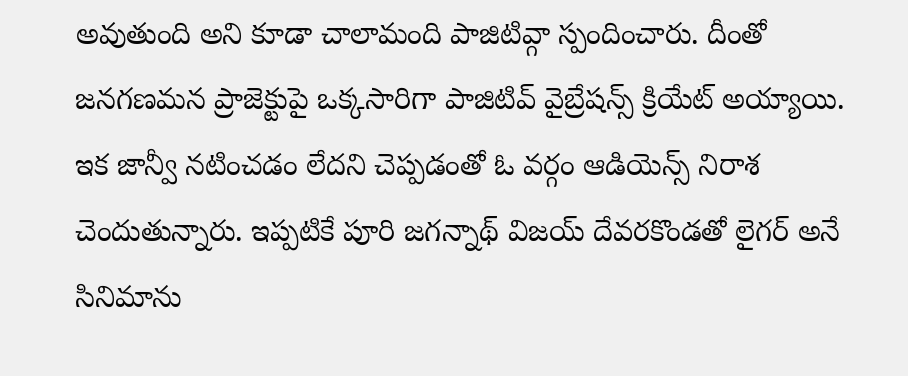అవుతుంది అని కూడా చాలామంది పాజిటివ్గా స్పందించారు. దీంతో జనగణమన ప్రాజెక్టుపై ఒక్కసారిగా పాజిటివ్ వైబ్రేషన్స్ క్రియేట్ అయ్యాయి. ఇక జాన్వీ నటించడం లేదని చెప్పడంతో ఓ వర్గం ఆడియెన్స్ నిరాశ చెందుతున్నారు. ఇప్పటికే పూరి జగన్నాథ్ విజయ్ దేవరకొండతో లైగర్ అనే సినిమాను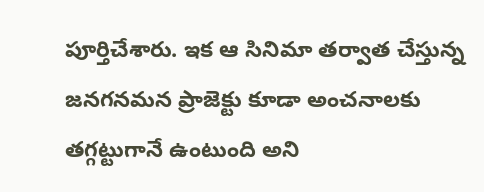పూర్తిచేశారు. ఇక ఆ సినిమా తర్వాత చేస్తున్న జనగనమన ప్రాజెక్టు కూడా అంచనాలకు తగ్గట్టుగానే ఉంటుంది అని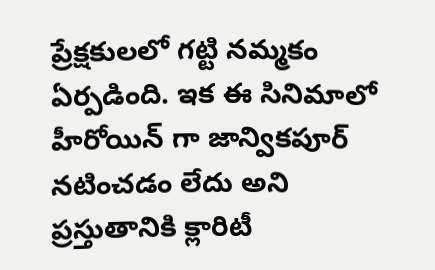ప్రేక్షకులలో గట్టి నమ్మకం ఏర్పడింది. ఇక ఈ సినిమాలో హీరోయిన్ గా జాన్వికపూర్ నటించడం లేదు అని ప్రస్తుతానికి క్లారిటీ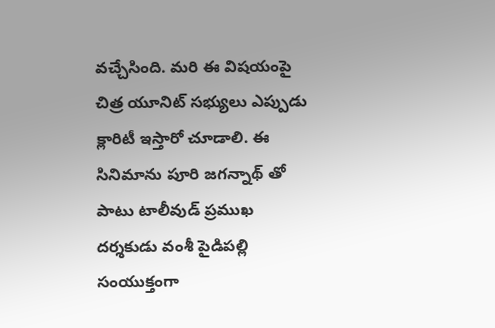వచ్చేసింది. మరి ఈ విషయంపై చిత్ర యూనిట్ సభ్యులు ఎప్పుడు క్లారిటీ ఇస్తారో చూడాలి. ఈ సినిమాను పూరి జగన్నాథ్ తో పాటు టాలీవుడ్ ప్రముఖ దర్శకుడు వంశీ పైడిపల్లి సంయుక్తంగా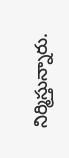నిర్మిస్తున్నారు.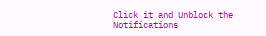Click it and Unblock the Notifications